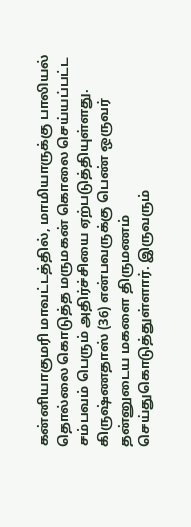கன்னியாகுமரி மாவட்டத்தில், மாமியாருக்கு பாலியல் தொல்லை கொடுத்த மருமகன் கொலை செய்யப்பட்ட சம்பவம் பெரும் அதிர்ச்சியை ஏற்படுத்தியுள்ளது. கிருஷ்ணதாஸ் (36) என்பவருக்கு பெண் ஒருவர் தன்னுடைய மகளை திருமணம் செய்துகொடுத்துள்ளார். இருவரும்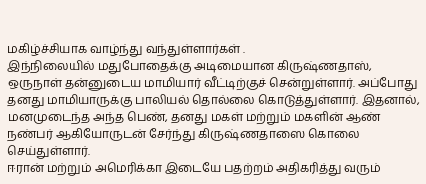மகிழ்ச்சியாக வாழ்ந்து வந்துள்ளார்கள் .
இந்நிலையில் மதுபோதைக்கு அடிமையான கிருஷ்ணதாஸ், ஒருநாள் தன்னுடைய மாமியார் வீட்டிற்குச் சென்றுள்ளார். அப்போது தனது மாமியாருக்கு பாலியல் தொல்லை கொடுத்துள்ளார். இதனால், மனமுடைந்த அந்த பெண், தனது மகள் மற்றும் மகளின் ஆண் நண்பர் ஆகியோருடன் சேர்ந்து கிருஷ்ணதாஸை கொலை செய்துள்ளார்.
ஈரான் மற்றும் அமெரிக்கா இடையே பதற்றம் அதிகரித்து வரும்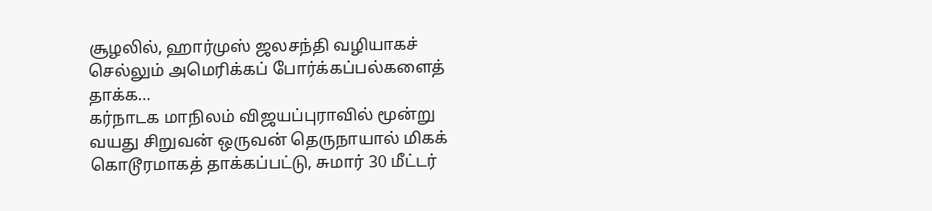சூழலில், ஹார்முஸ் ஜலசந்தி வழியாகச் செல்லும் அமெரிக்கப் போர்க்கப்பல்களைத் தாக்க…
கர்நாடக மாநிலம் விஜயப்புராவில் மூன்று வயது சிறுவன் ஒருவன் தெருநாயால் மிகக் கொடூரமாகத் தாக்கப்பட்டு, சுமார் 30 மீட்டர்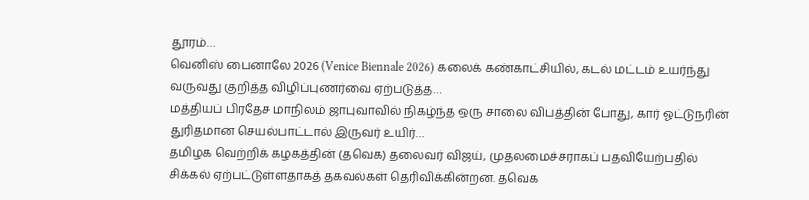தூரம்…
வெனிஸ் பைனாலே 2026 (Venice Biennale 2026) கலைக் கண்காட்சியில், கடல் மட்டம் உயர்ந்து வருவது குறித்த விழிப்புணர்வை ஏற்படுத்த…
மத்தியப் பிரதேச மாநிலம் ஜாபுவாவில் நிகழ்ந்த ஒரு சாலை விபத்தின் போது, கார் ஓட்டுநரின் துரிதமான செயல்பாட்டால் இருவர் உயிர்…
தமிழக வெற்றிக் கழகத்தின் (தவெக) தலைவர் விஜய், முதலமைச்சராகப் பதவியேற்பதில் சிக்கல் ஏற்பட்டுள்ளதாகத் தகவல்கள் தெரிவிக்கின்றன. தவெக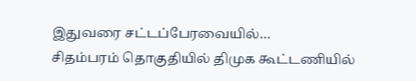இதுவரை சட்டப்பேரவையில்…
சிதம்பரம் தொகுதியில் திமுக கூட்டணியில்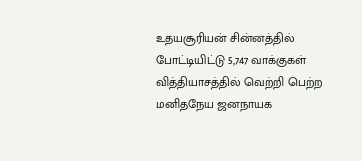உதயசூரியன் சின்னத்தில் போட்டியிட்டு 5,747 வாக்குகள் வித்தியாசத்தில் வெற்றி பெற்ற மனிதநேய ஜனநாயக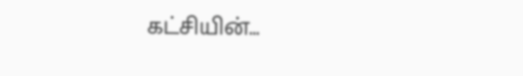கட்சியின்…